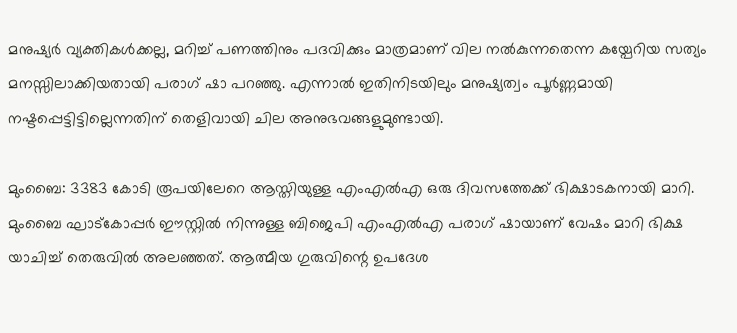മനുഷ്യർ വ്യക്തികൾക്കല്ല, മറിച്ച് പണത്തിനും പദവിക്കും മാത്രമാണ് വില നൽകുന്നതെന്ന കയ്പേറിയ സത്യം മനസ്സിലാക്കിയതായി പരാഗ് ഷാ പറഞ്ഞു. എന്നാൽ ഇതിനിടയിലും മനുഷ്യത്വം പൂർണ്ണമായി നഷ്ടപ്പെട്ടിട്ടില്ലെന്നതിന് തെളിവായി ചില അനുഭവങ്ങളുമുണ്ടായി.

മുംബൈ: 3383 കോടി രൂപയിലേറെ ആസ്തിയുള്ള എംഎൽഎ ഒരു ദിവസത്തേക്ക് ഭിക്ഷാടകനായി മാറി. മുംബൈ ഘാട്‌കോപ്പർ ഈസ്റ്റിൽ നിന്നുള്ള ബിജെപി എംഎൽഎ പരാഗ് ഷായാണ് വേഷം മാറി ഭിക്ഷ യാചിച്ച് തെരുവിൽ അലഞ്ഞത്. ആത്മീയ ഗുരുവിന്റെ ഉപദേശ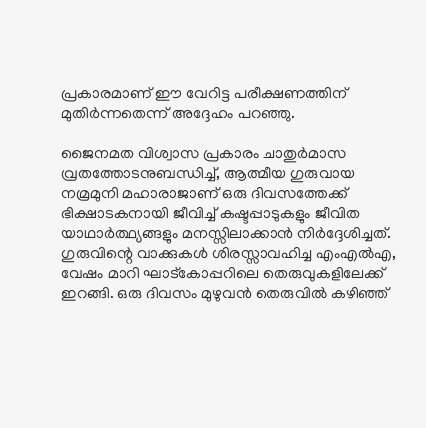പ്രകാരമാണ് ഈ വേറിട്ട പരീക്ഷണത്തിന് മുതിർന്നതെന്ന് അദ്ദേഹം പറഞ്ഞു.

ജൈനമത വിശ്വാസ പ്രകാരം ചാതുർമാസ വ്രതത്തോടനുബന്ധിച്ച്, ആത്മീയ ഗുരുവായ നമ്രമുനി മഹാരാജാണ് ഒരു ദിവസത്തേക്ക് ഭിക്ഷാടകനായി ജീവിച്ച് കഷ്ടപ്പാടുകളും ജീവിത യാഥാർത്ഥ്യങ്ങളും മനസ്സിലാക്കാൻ നിർദ്ദേശിച്ചത്. ഗുരുവിന്റെ വാക്കുകൾ ശിരസ്സാവഹിച്ച എംഎൽഎ, വേഷം മാറി ഘാട്‌കോപ്പറിലെ തെരുവുകളിലേക്ക് ഇറങ്ങി. ഒരു ദിവസം മുഴുവൻ തെരുവിൽ കഴിഞ്ഞ്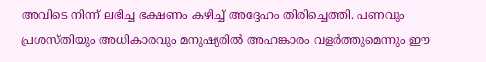അവിടെ നിന്ന് ലഭിച്ച ഭക്ഷണം കഴിച്ച് അദ്ദേഹം തിരിച്ചെത്തി. പണവും പ്രശസ്തിയും അധികാരവും മനുഷ്യരിൽ അഹങ്കാരം വളർത്തുമെന്നും ഈ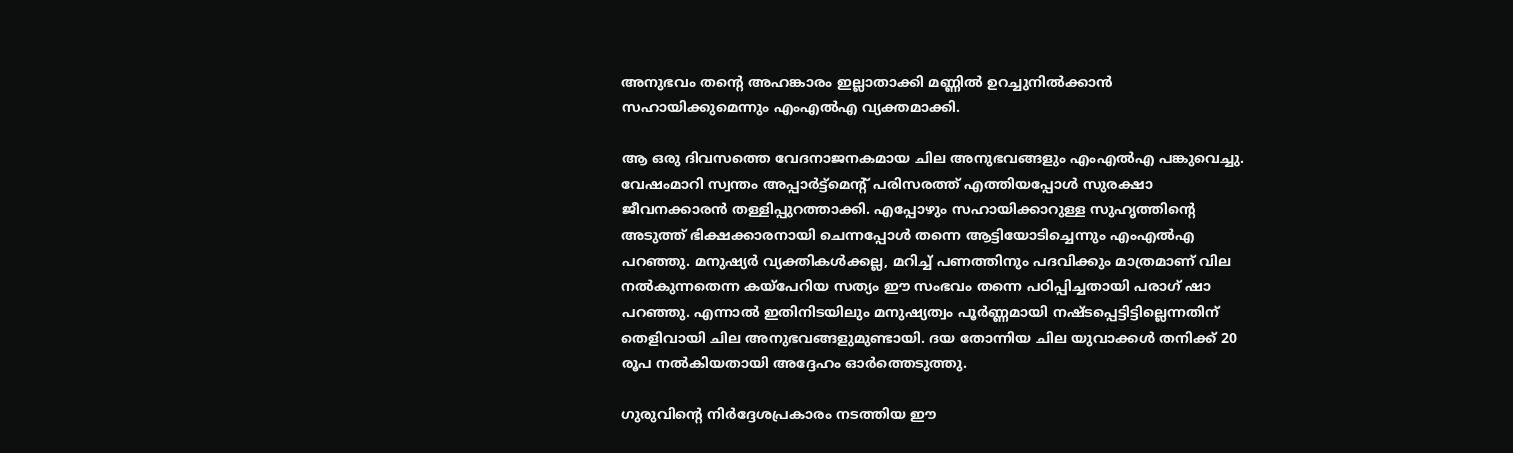അനുഭവം തന്റെ അഹങ്കാരം ഇല്ലാതാക്കി മണ്ണിൽ ഉറച്ചുനിൽക്കാൻ സഹായിക്കുമെന്നും എംഎൽഎ വ്യക്തമാക്കി.

ആ ഒരു ദിവസത്തെ വേദനാജനകമായ ചില അനുഭവങ്ങളും എംഎൽഎ പങ്കുവെച്ചു. വേഷംമാറി സ്വന്തം അപ്പാർട്ട്മെന്‍റ് പരിസരത്ത് എത്തിയപ്പോൾ സുരക്ഷാ ജീവനക്കാരൻ തള്ളിപ്പുറത്താക്കി. എപ്പോഴും സഹായിക്കാറുള്ള സുഹൃത്തിന്റെ അടുത്ത് ഭിക്ഷക്കാരനായി ചെന്നപ്പോൾ തന്നെ ആട്ടിയോടിച്ചെന്നും എംഎൽഎ പറഞ്ഞു. മനുഷ്യർ വ്യക്തികൾക്കല്ല, മറിച്ച് പണത്തിനും പദവിക്കും മാത്രമാണ് വില നൽകുന്നതെന്ന കയ്പേറിയ സത്യം ഈ സംഭവം തന്നെ പഠിപ്പിച്ചതായി പരാഗ് ഷാ പറഞ്ഞു. എന്നാൽ ഇതിനിടയിലും മനുഷ്യത്വം പൂർണ്ണമായി നഷ്ടപ്പെട്ടിട്ടില്ലെന്നതിന് തെളിവായി ചില അനുഭവങ്ങളുമുണ്ടായി. ദയ തോന്നിയ ചില യുവാക്കൾ തനിക്ക് 20 രൂപ നൽകിയതായി അദ്ദേഹം ഓർത്തെടുത്തു.

ഗുരുവിന്റെ നിർദ്ദേശപ്രകാരം നടത്തിയ ഈ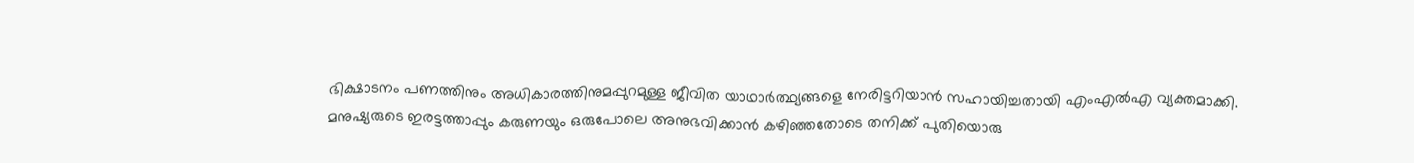ഭിക്ഷാടനം പണത്തിനും അധികാരത്തിനുമപ്പുറമുള്ള ജീവിത യാഥാർത്ഥ്യങ്ങളെ നേരിട്ടറിയാൻ സഹായിച്ചതായി എംഎൽഎ വ്യക്തമാക്കി. മനുഷ്യരുടെ ഇരട്ടത്താപ്പും കരുണയും ഒരുപോലെ അനുഭവിക്കാൻ കഴിഞ്ഞതോടെ തനിക്ക് പുതിയൊരു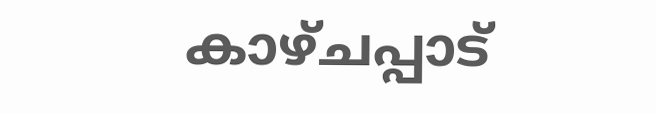കാഴ്ചപ്പാട്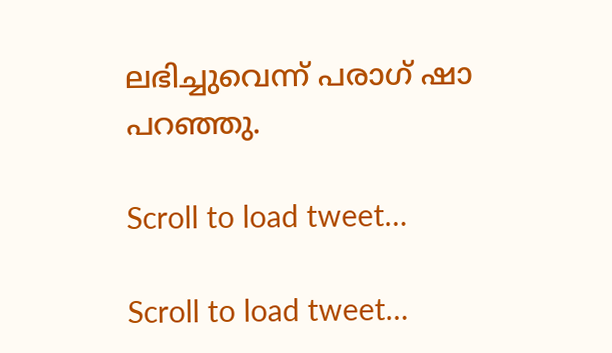ലഭിച്ചുവെന്ന് പരാഗ് ഷാ പറഞ്ഞു.

Scroll to load tweet…

Scroll to load tweet…